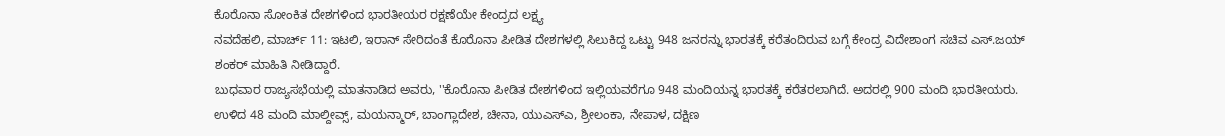ಕೊರೊನಾ ಸೋಂಕಿತ ದೇಶಗಳಿಂದ ಭಾರತೀಯರ ರಕ್ಷಣೆಯೇ ಕೇಂದ್ರದ ಲಕ್ಷ್ಯ
ನವದೆಹಲಿ, ಮಾರ್ಚ್ 11: ಇಟಲಿ, ಇರಾನ್ ಸೇರಿದಂತೆ ಕೊರೊನಾ ಪೀಡಿತ ದೇಶಗಳಲ್ಲಿ ಸಿಲುಕಿದ್ದ ಒಟ್ಟು 948 ಜನರನ್ನು ಭಾರತಕ್ಕೆ ಕರೆತಂದಿರುವ ಬಗ್ಗೆ ಕೇಂದ್ರ ವಿದೇಶಾಂಗ ಸಚಿವ ಎಸ್.ಜಯ್ ಶಂಕರ್ ಮಾಹಿತಿ ನೀಡಿದ್ದಾರೆ.
ಬುಧವಾರ ರಾಜ್ಯಸಭೆಯಲ್ಲಿ ಮಾತನಾಡಿದ ಅವರು, ''ಕೊರೊನಾ ಪೀಡಿತ ದೇಶಗಳಿಂದ ಇಲ್ಲಿಯವರೆಗೂ 948 ಮಂದಿಯನ್ನ ಭಾರತಕ್ಕೆ ಕರೆತರಲಾಗಿದೆ. ಅದರಲ್ಲಿ 900 ಮಂದಿ ಭಾರತೀಯರು. ಉಳಿದ 48 ಮಂದಿ ಮಾಲ್ದೀವ್ಸ್, ಮಯನ್ಮಾರ್, ಬಾಂಗ್ಲಾದೇಶ, ಚೀನಾ, ಯುಎಸ್ಎ, ಶ್ರೀಲಂಕಾ, ನೇಪಾಳ, ದಕ್ಷಿಣ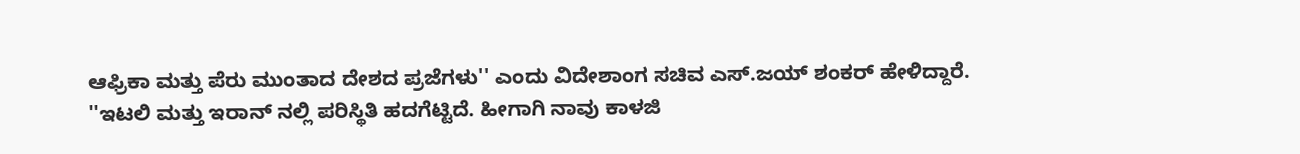ಆಫ್ರಿಕಾ ಮತ್ತು ಪೆರು ಮುಂತಾದ ದೇಶದ ಪ್ರಜೆಗಳು'' ಎಂದು ವಿದೇಶಾಂಗ ಸಚಿವ ಎಸ್.ಜಯ್ ಶಂಕರ್ ಹೇಳಿದ್ದಾರೆ.
''ಇಟಲಿ ಮತ್ತು ಇರಾನ್ ನಲ್ಲಿ ಪರಿಸ್ಥಿತಿ ಹದಗೆಟ್ಟಿದೆ. ಹೀಗಾಗಿ ನಾವು ಕಾಳಜಿ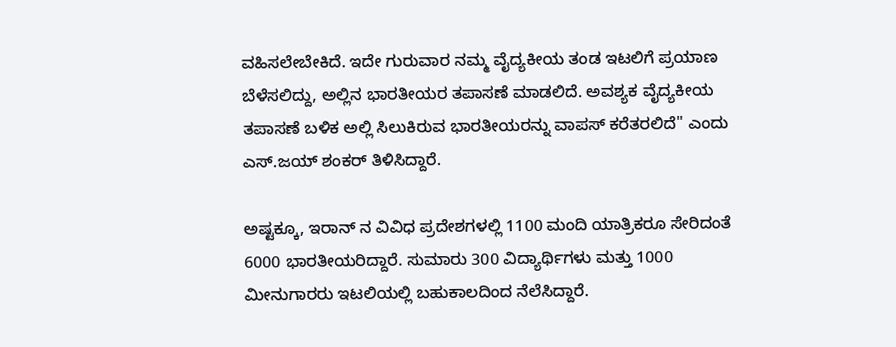ವಹಿಸಲೇಬೇಕಿದೆ. ಇದೇ ಗುರುವಾರ ನಮ್ಮ ವೈದ್ಯಕೀಯ ತಂಡ ಇಟಲಿಗೆ ಪ್ರಯಾಣ ಬೆಳೆಸಲಿದ್ದು, ಅಲ್ಲಿನ ಭಾರತೀಯರ ತಪಾಸಣೆ ಮಾಡಲಿದೆ. ಅವಶ್ಯಕ ವೈದ್ಯಕೀಯ ತಪಾಸಣೆ ಬಳಿಕ ಅಲ್ಲಿ ಸಿಲುಕಿರುವ ಭಾರತೀಯರನ್ನು ವಾಪಸ್ ಕರೆತರಲಿದೆ'' ಎಂದು ಎಸ್.ಜಯ್ ಶಂಕರ್ ತಿಳಿಸಿದ್ದಾರೆ.

ಅಷ್ಟಕ್ಕೂ, ಇರಾನ್ ನ ವಿವಿಧ ಪ್ರದೇಶಗಳಲ್ಲಿ 1100 ಮಂದಿ ಯಾತ್ರಿಕರೂ ಸೇರಿದಂತೆ 6000 ಭಾರತೀಯರಿದ್ದಾರೆ. ಸುಮಾರು 300 ವಿದ್ಯಾರ್ಥಿಗಳು ಮತ್ತು 1000 ಮೀನುಗಾರರು ಇಟಲಿಯಲ್ಲಿ ಬಹುಕಾಲದಿಂದ ನೆಲೆಸಿದ್ದಾರೆ.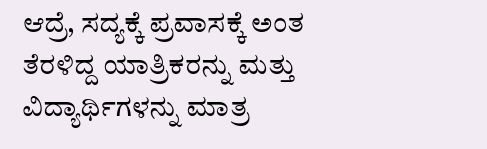ಆದ್ರೆ, ಸದ್ಯಕ್ಕೆ ಪ್ರವಾಸಕ್ಕೆ ಅಂತ ತೆರಳಿದ್ದ ಯಾತ್ರಿಕರನ್ನು ಮತ್ತು ವಿದ್ಯಾರ್ಥಿಗಳನ್ನು ಮಾತ್ರ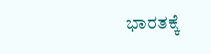ಭಾರತಕ್ಕೆ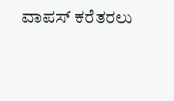ವಾಪಸ್ ಕರೆತರಲು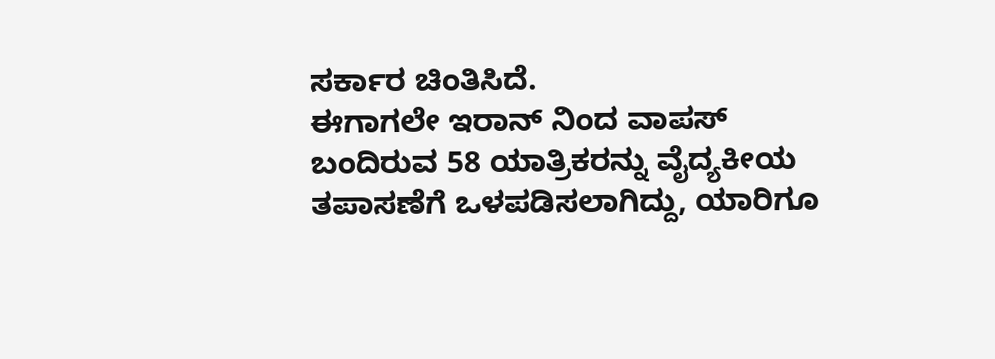ಸರ್ಕಾರ ಚಿಂತಿಸಿದೆ.
ಈಗಾಗಲೇ ಇರಾನ್ ನಿಂದ ವಾಪಸ್ ಬಂದಿರುವ 58 ಯಾತ್ರಿಕರನ್ನು ವೈದ್ಯಕೀಯ ತಪಾಸಣೆಗೆ ಒಳಪಡಿಸಲಾಗಿದ್ದು, ಯಾರಿಗೂ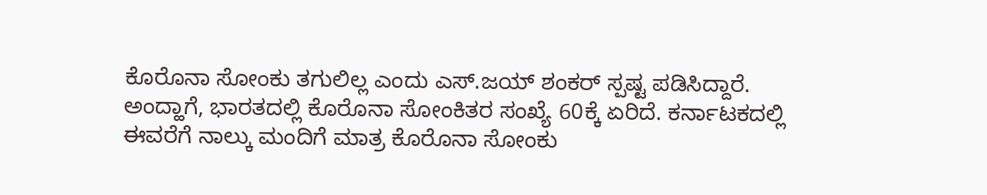ಕೊರೊನಾ ಸೋಂಕು ತಗುಲಿಲ್ಲ ಎಂದು ಎಸ್.ಜಯ್ ಶಂಕರ್ ಸ್ಪಷ್ಟ ಪಡಿಸಿದ್ದಾರೆ.
ಅಂದ್ಹಾಗೆ, ಭಾರತದಲ್ಲಿ ಕೊರೊನಾ ಸೋಂಕಿತರ ಸಂಖ್ಯೆ 60ಕ್ಕೆ ಏರಿದೆ. ಕರ್ನಾಟಕದಲ್ಲಿ ಈವರೆಗೆ ನಾಲ್ಕು ಮಂದಿಗೆ ಮಾತ್ರ ಕೊರೊನಾ ಸೋಂಕು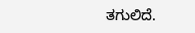ತಗುಲಿದೆ.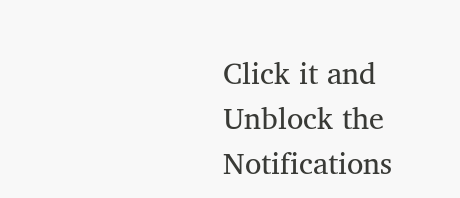Click it and Unblock the Notifications